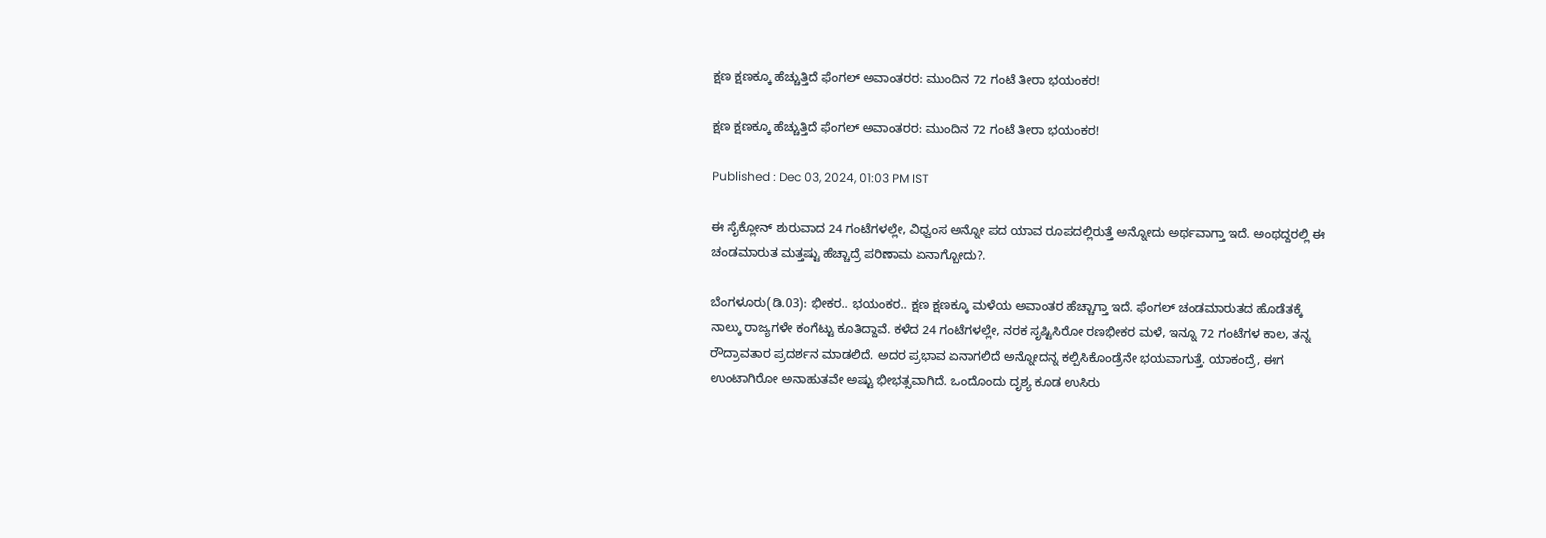ಕ್ಷಣ ಕ್ಷಣಕ್ಕೂ ಹೆಚ್ಚುತ್ತಿದೆ ಫೆಂಗಲ್ ಅವಾಂತರರ: ಮುಂದಿನ 72 ಗಂಟೆ ತೀರಾ ಭಯಂಕರ!

ಕ್ಷಣ ಕ್ಷಣಕ್ಕೂ ಹೆಚ್ಚುತ್ತಿದೆ ಫೆಂಗಲ್ ಅವಾಂತರರ: ಮುಂದಿನ 72 ಗಂಟೆ ತೀರಾ ಭಯಂಕರ!

Published : Dec 03, 2024, 01:03 PM IST

ಈ ಸೈಕ್ಲೋನ್ ಶುರುವಾದ 24 ಗಂಟೆಗಳಲ್ಲೇ, ವಿಧ್ವಂಸ ಅನ್ನೋ ಪದ ಯಾವ ರೂಪದಲ್ಲಿರುತ್ತೆ ಅನ್ನೋದು ಅರ್ಥವಾಗ್ತಾ ಇದೆ. ಅಂಥದ್ದರಲ್ಲಿ ಈ ಚಂಡಮಾರುತ ಮತ್ತಷ್ಟು ಹೆಚ್ಚಾದ್ರೆ ಪರಿಣಾಮ ಏನಾಗ್ಬೋದು?.

ಬೆಂಗಳೂರು(ಡಿ.03): ಭೀಕರ.. ಭಯಂಕರ.. ಕ್ಷಣ ಕ್ಷಣಕ್ಕೂ ಮಳೆಯ ಅವಾಂತರ ಹೆಚ್ಚಾಗ್ತಾ ಇದೆ. ಫೆಂಗಲ್ ಚಂಡಮಾರುತದ ಹೊಡೆತಕ್ಕೆ ನಾಲ್ಕು ರಾಜ್ಯಗಳೇ ಕಂಗೆಟ್ಟು ಕೂತಿದ್ದಾವೆ. ಕಳೆದ 24 ಗಂಟೆಗಳಲ್ಲೇ, ನರಕ ಸೃಷ್ಟಿಸಿರೋ ರಣಭೀಕರ ಮಳೆ, ಇನ್ನೂ 72 ಗಂಟೆಗಳ ಕಾಲ, ತನ್ನ ರೌದ್ರಾವತಾರ ಪ್ರದರ್ಶನ ಮಾಡಲಿದೆ. ಅದರ ಪ್ರಭಾವ ಏನಾಗಲಿದೆ ಅನ್ನೋದನ್ನ ಕಲ್ಪಿಸಿಕೊಂಡ್ರೆನೇ ಭಯವಾಗುತ್ತೆ. ಯಾಕಂದ್ರೆ, ಈಗ ಉಂಟಾಗಿರೋ ಅನಾಹುತವೇ ಅಷ್ಟು ಭೀಭತ್ಸವಾಗಿದೆ. ಒಂದೊಂದು ದೃಶ್ಯ ಕೂಡ ಉಸಿರು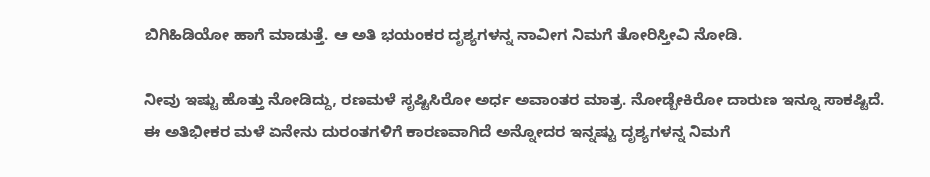ಬಿಗಿಹಿಡಿಯೋ ಹಾಗೆ ಮಾಡುತ್ತೆ. ಆ ಅತಿ ಭಯಂಕರ ದೃಶ್ಯಗಳನ್ನ ನಾವೀಗ ನಿಮಗೆ ತೋರಿಸ್ತೀವಿ ನೋಡಿ.

ನೀವು ಇಷ್ಟು ಹೊತ್ತು ನೋಡಿದ್ದು, ರಣಮಳೆ ಸೃಷ್ಟಿಸಿರೋ ಅರ್ಧ ಅವಾಂತರ ಮಾತ್ರ. ನೋಡ್ಬೇಕಿರೋ ದಾರುಣ ಇನ್ನೂ ಸಾಕಷ್ಟಿದೆ. ಈ ಅತಿಭೀಕರ ಮಳೆ ಏನೇನು ದುರಂತಗಳಿಗೆ ಕಾರಣವಾಗಿದೆ ಅನ್ನೋದರ ಇನ್ನಷ್ಟು ದೃಶ್ಯಗಳನ್ನ ನಿಮಗೆ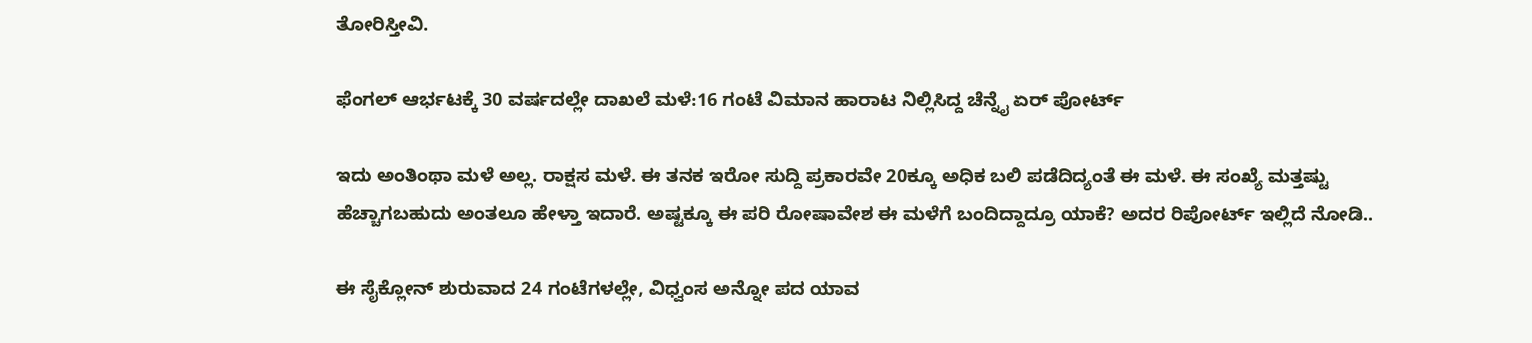ತೋರಿಸ್ತೀವಿ.

ಫೆಂಗಲ್ ಆರ್ಭಟಕ್ಕೆ 30 ವರ್ಷದಲ್ಲೇ ದಾಖಲೆ ಮಳೆ:16 ಗಂಟೆ ವಿಮಾನ ಹಾರಾಟ ನಿಲ್ಲಿಸಿದ್ದ ಚೆನ್ನೈ ಏರ್ ಪೋರ್ಟ್

ಇದು ಅಂತಿಂಥಾ ಮಳೆ ಅಲ್ಲ. ರಾಕ್ಷಸ ಮಳೆ. ಈ ತನಕ ಇರೋ ಸುದ್ದಿ ಪ್ರಕಾರವೇ 20ಕ್ಕೂ ಅಧಿಕ ಬಲಿ ಪಡೆದಿದ್ಯಂತೆ ಈ ಮಳೆ. ಈ ಸಂಖ್ಯೆ ಮತ್ತಷ್ಟು ಹೆಚ್ಚಾಗಬಹುದು ಅಂತಲೂ ಹೇಳ್ತಾ ಇದಾರೆ. ಅಷ್ಟಕ್ಕೂ ಈ ಪರಿ ರೋಷಾವೇಶ ಈ ಮಳೆಗೆ ಬಂದಿದ್ದಾದ್ರೂ ಯಾಕೆ? ಅದರ ರಿಪೋರ್ಟ್ ಇಲ್ಲಿದೆ ನೋಡಿ..

ಈ ಸೈಕ್ಲೋನ್ ಶುರುವಾದ 24 ಗಂಟೆಗಳಲ್ಲೇ, ವಿಧ್ವಂಸ ಅನ್ನೋ ಪದ ಯಾವ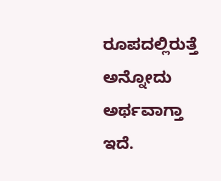ರೂಪದಲ್ಲಿರುತ್ತೆ ಅನ್ನೋದು ಅರ್ಥವಾಗ್ತಾ ಇದೆ.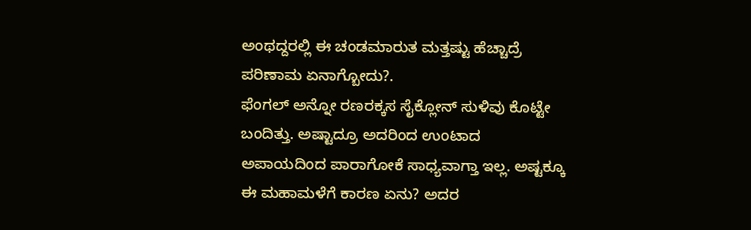ಅಂಥದ್ದರಲ್ಲಿ ಈ ಚಂಡಮಾರುತ ಮತ್ತಷ್ಟು ಹೆಚ್ಚಾದ್ರೆ ಪರಿಣಾಮ ಏನಾಗ್ಬೋದು?.
ಫೆಂಗಲ್ ಅನ್ನೋ ರಣರಕ್ಕಸ ಸೈಕ್ಲೋನ್ ಸುಳಿವು ಕೊಟ್ಟೇ ಬಂದಿತ್ತು. ಅಷ್ಟಾದ್ರೂ ಅದರಿಂದ ಉಂಟಾದ ಅಪಾಯದಿಂದ ಪಾರಾಗೋಕೆ ಸಾಧ್ಯವಾಗ್ತಾ ಇಲ್ಲ. ಅಷ್ಟಕ್ಕೂ ಈ ಮಹಾಮಳೆಗೆ ಕಾರಣ ಏನು? ಅದರ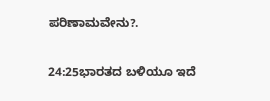ಪರಿಣಾಮವೇನು?.

24:25ಭಾರತದ ಬಳಿಯೂ ಇದೆ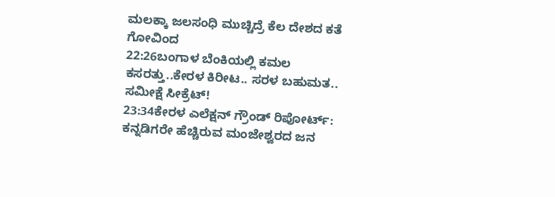ಮಲಕ್ಕಾ ಜಲಸಂಧಿ ಮುಚ್ಚಿದ್ರೆ ಕೆಲ ದೇಶದ ಕತೆ ಗೋವಿಂದ
22:26ಬಂಗಾಳ ಬೆಂಕಿಯಲ್ಲಿ ಕಮಲ ಕಸರತ್ತು..ಕೇರಳ ಕಿರೀಟ.. ಸರಳ ಬಹುಮತ.. ಸಮೀಕ್ಷೆ ಸೀಕ್ರೆಟ್!
23:34ಕೇರಳ ಎಲೆಕ್ಷನ್ ಗ್ರೌಂಡ್ ರಿಪೋರ್ಟ್: ಕನ್ನಡಿಗರೇ ಹೆಚ್ಚಿರುವ ಮಂಜೇಶ್ವರದ ಜನ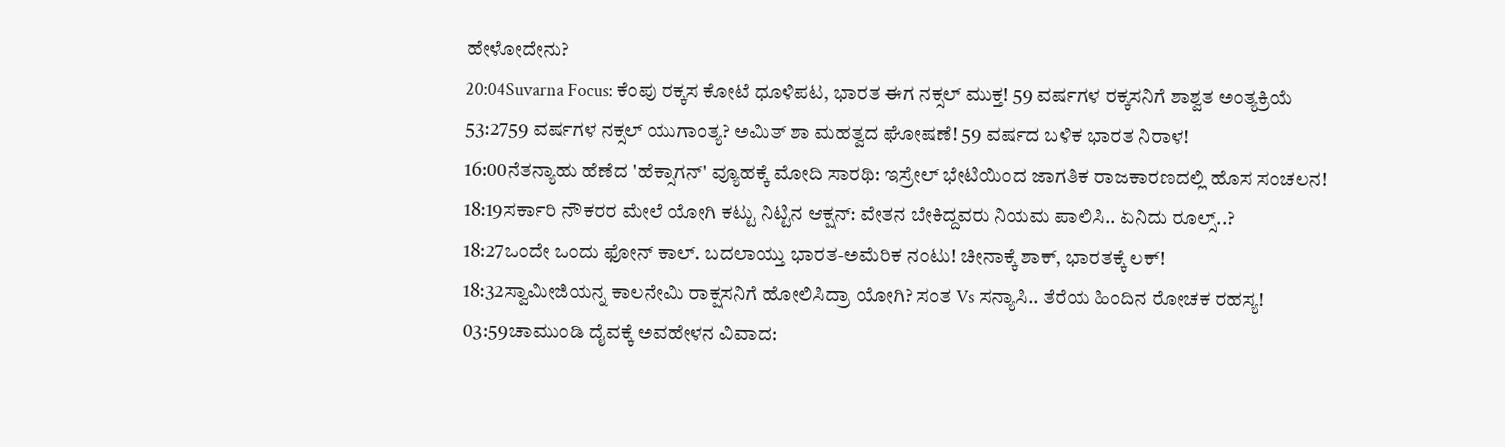ಹೇಳೋದೇನು?
20:04Suvarna Focus: ಕೆಂಪು ರಕ್ಕಸ ಕೋಟೆ ಧೂಳಿಪಟ, ಭಾರತ ಈಗ ನಕ್ಸಲ್ ಮುಕ್ತ! 59 ವರ್ಷಗಳ ರಕ್ಕಸನಿಗೆ ಶಾಶ್ವತ ಅಂತ್ಯಕ್ರಿಯೆ
53:2759 ವರ್ಷಗಳ ನಕ್ಸಲ್ ಯುಗಾಂತ್ಯ? ಅಮಿತ್ ಶಾ ಮಹತ್ವದ ಘೋಷಣೆ! 59 ವರ್ಷದ ಬಳಿಕ ಭಾರತ ನಿರಾಳ!
16:00ನೆತನ್ಯಾಹು ಹೆಣೆದ 'ಹೆಕ್ಸಾಗನ್' ವ್ಯೂಹಕ್ಕೆ ಮೋದಿ ಸಾರಥಿ: ಇಸ್ರೇಲ್ ಭೇಟಿಯಿಂದ ಜಾಗತಿಕ ರಾಜಕಾರಣದಲ್ಲಿ ಹೊಸ ಸಂಚಲನ!
18:19ಸರ್ಕಾರಿ ನೌಕರರ ಮೇಲೆ ಯೋಗಿ ಕಟ್ಟು ನಿಟ್ಟಿನ ಆಕ್ಷನ್: ವೇತನ ಬೇಕಿದ್ದವರು ನಿಯಮ ಪಾಲಿಸಿ.. ಏನಿದು ರೂಲ್ಸ್..?
18:27ಒಂದೇ ಒಂದು ಫೋನ್ ಕಾಲ್. ಬದಲಾಯ್ತು ಭಾರತ-ಅಮೆರಿಕ ನಂಟು! ಚೀನಾಕ್ಕೆ ಶಾಕ್, ಭಾರತಕ್ಕೆ ಲಕ್!
18:32ಸ್ವಾಮೀಜಿಯನ್ನ ಕಾಲನೇಮಿ ರಾಕ್ಷಸನಿಗೆ ಹೋಲಿಸಿದ್ರಾ ಯೋಗಿ? ಸಂತ Vs ಸನ್ಯಾಸಿ.. ತೆರೆಯ ಹಿಂದಿನ ರೋಚಕ ರಹಸ್ಯ!
03:59ಚಾಮುಂಡಿ ದೈವಕ್ಕೆ ಅವಹೇಳನ ವಿವಾದ: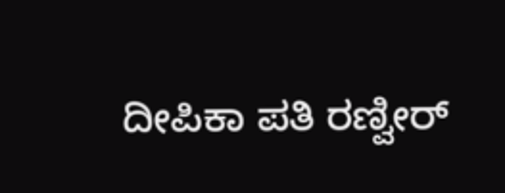ದೀಪಿಕಾ ಪತಿ ರಣ್ವೀರ್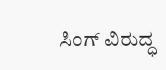ಸಿಂಗ್ ವಿರುದ್ಧ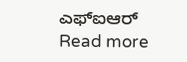ಎಫ್‌ಐಆರ್
Read more